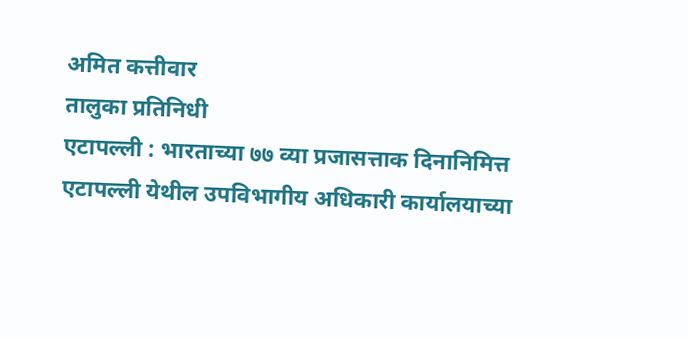अमित कत्तीवार
तालुका प्रतिनिधी
एटापल्ली : भारताच्या ७७ व्या प्रजासत्ताक दिनानिमित्त एटापल्ली येथील उपविभागीय अधिकारी कार्यालयाच्या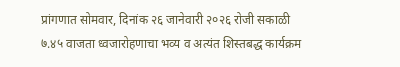प्रांगणात सोमवार, दिनांक २६ जानेवारी २०२६ रोजी सकाळी ७.४५ वाजता ध्वजारोहणाचा भव्य व अत्यंत शिस्तबद्ध कार्यक्रम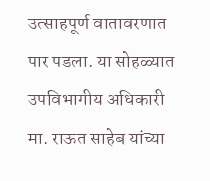उत्साहपूर्ण वातावरणात पार पडला. या सोहळ्यात उपविभागीय अधिकारी मा. राऊत साहेब यांच्या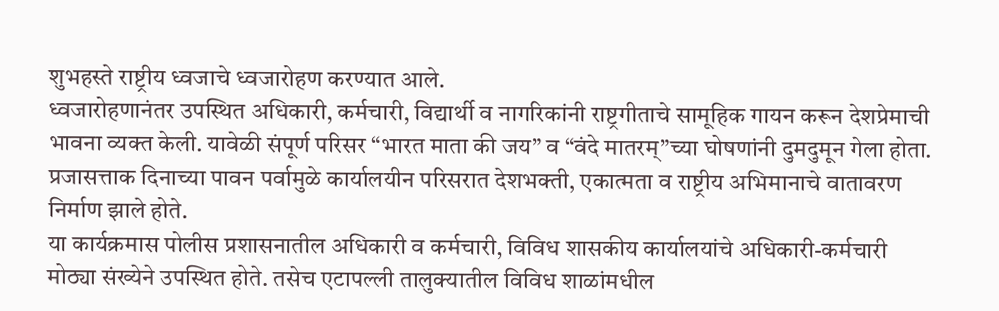शुभहस्ते राष्ट्रीय ध्वजाचे ध्वजारोहण करण्यात आले.
ध्वजारोहणानंतर उपस्थित अधिकारी, कर्मचारी, विद्यार्थी व नागरिकांनी राष्ट्रगीताचे सामूहिक गायन करून देशप्रेमाची भावना व्यक्त केली. यावेळी संपूर्ण परिसर “भारत माता की जय” व “वंदे मातरम्”च्या घोषणांनी दुमदुमून गेला होता. प्रजासत्ताक दिनाच्या पावन पर्वामुळे कार्यालयीन परिसरात देशभक्ती, एकात्मता व राष्ट्रीय अभिमानाचे वातावरण निर्माण झाले होते.
या कार्यक्रमास पोलीस प्रशासनातील अधिकारी व कर्मचारी, विविध शासकीय कार्यालयांचे अधिकारी-कर्मचारी मोठ्या संख्येने उपस्थित होते. तसेच एटापल्ली तालुक्यातील विविध शाळांमधील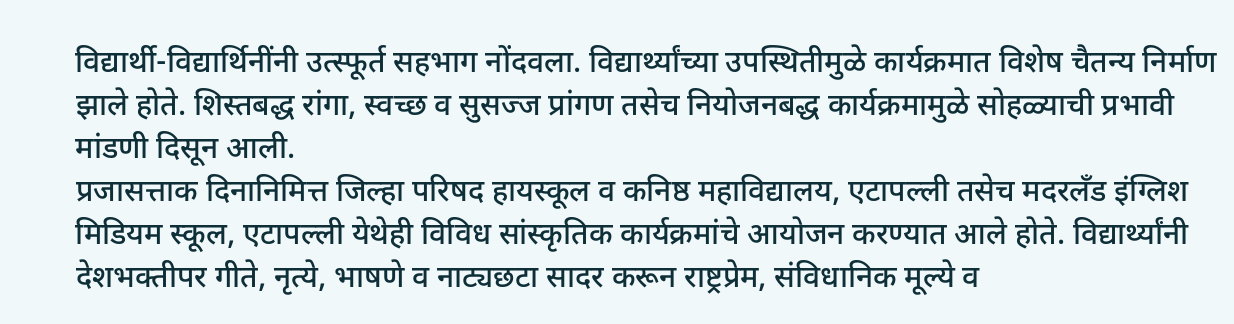विद्यार्थी-विद्यार्थिनींनी उत्स्फूर्त सहभाग नोंदवला. विद्यार्थ्यांच्या उपस्थितीमुळे कार्यक्रमात विशेष चैतन्य निर्माण झाले होते. शिस्तबद्ध रांगा, स्वच्छ व सुसज्ज प्रांगण तसेच नियोजनबद्ध कार्यक्रमामुळे सोहळ्याची प्रभावी मांडणी दिसून आली.
प्रजासत्ताक दिनानिमित्त जिल्हा परिषद हायस्कूल व कनिष्ठ महाविद्यालय, एटापल्ली तसेच मदरलँड इंग्लिश मिडियम स्कूल, एटापल्ली येथेही विविध सांस्कृतिक कार्यक्रमांचे आयोजन करण्यात आले होते. विद्यार्थ्यांनी देशभक्तीपर गीते, नृत्ये, भाषणे व नाट्यछटा सादर करून राष्ट्रप्रेम, संविधानिक मूल्ये व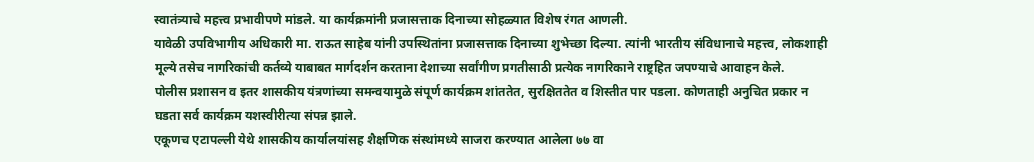स्वातंत्र्याचे महत्त्व प्रभावीपणे मांडले. या कार्यक्रमांनी प्रजासत्ताक दिनाच्या सोहळ्यात विशेष रंगत आणली.
यावेळी उपविभागीय अधिकारी मा. राऊत साहेब यांनी उपस्थितांना प्रजासत्ताक दिनाच्या शुभेच्छा दिल्या. त्यांनी भारतीय संविधानाचे महत्त्व, लोकशाही मूल्ये तसेच नागरिकांची कर्तव्ये याबाबत मार्गदर्शन करताना देशाच्या सर्वांगीण प्रगतीसाठी प्रत्येक नागरिकाने राष्ट्रहित जपण्याचे आवाहन केले.
पोलीस प्रशासन व इतर शासकीय यंत्रणांच्या समन्वयामुळे संपूर्ण कार्यक्रम शांततेत, सुरक्षिततेत व शिस्तीत पार पडला. कोणताही अनुचित प्रकार न घडता सर्व कार्यक्रम यशस्वीरीत्या संपन्न झाले.
एकूणच एटापल्ली येथे शासकीय कार्यालयांसह शैक्षणिक संस्थांमध्ये साजरा करण्यात आलेला ७७ वा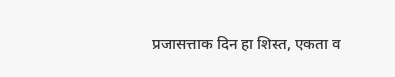प्रजासत्ताक दिन हा शिस्त, एकता व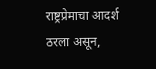राष्ट्रप्रेमाचा आदर्श ठरला असून,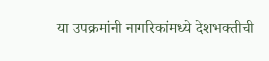या उपक्रमांनी नागरिकांमध्ये देशभक्तीची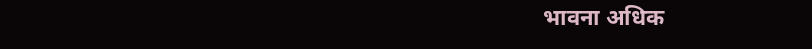भावना अधिक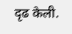दृढ केली.